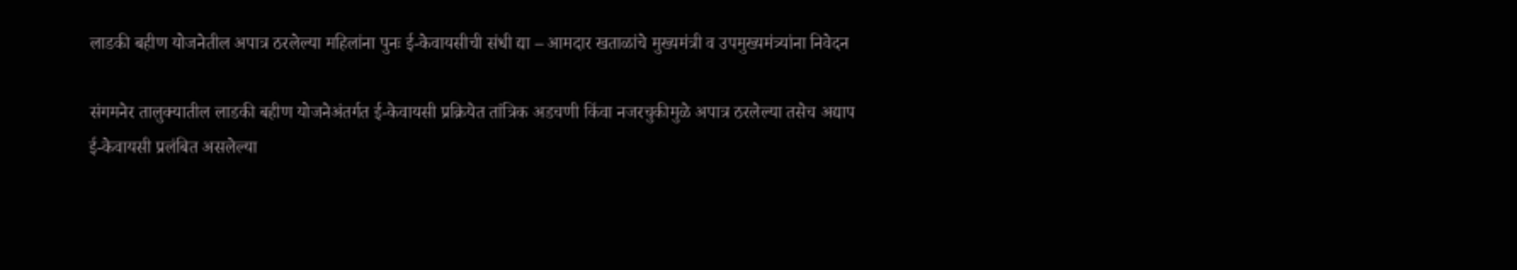लाडकी बहीण योजनेतील अपात्र ठरलेल्या महिलांना पुनः ई-केवायसीची संधी द्या – आमदार खताळांचे मुख्यमंत्री व उपमुख्यमंत्र्यांना निवेदन

संगमनेर तालुक्यातील लाडकी बहीण योजनेअंतर्गत ई-केवायसी प्रक्रियेत तांत्रिक अडचणी किंवा नजरचुकीमुळे अपात्र ठरलेल्या तसेच अद्याप ई-केवायसी प्रलंबित असलेल्या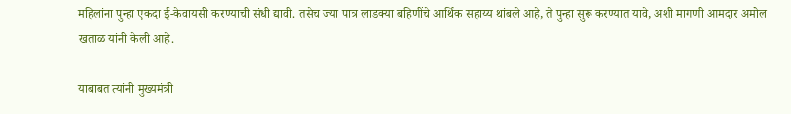महिलांना पुन्हा एकदा ई-केवायसी करण्याची संधी द्यावी. तसेच ज्या पात्र लाडक्या बहिणींचे आर्थिक सहाय्य थांबले आहे, ते पुन्हा सुरू करण्यात यावे, अशी मागणी आमदार अमोल खताळ यांनी केली आहे.

याबाबत त्यांनी मुख्यमंत्री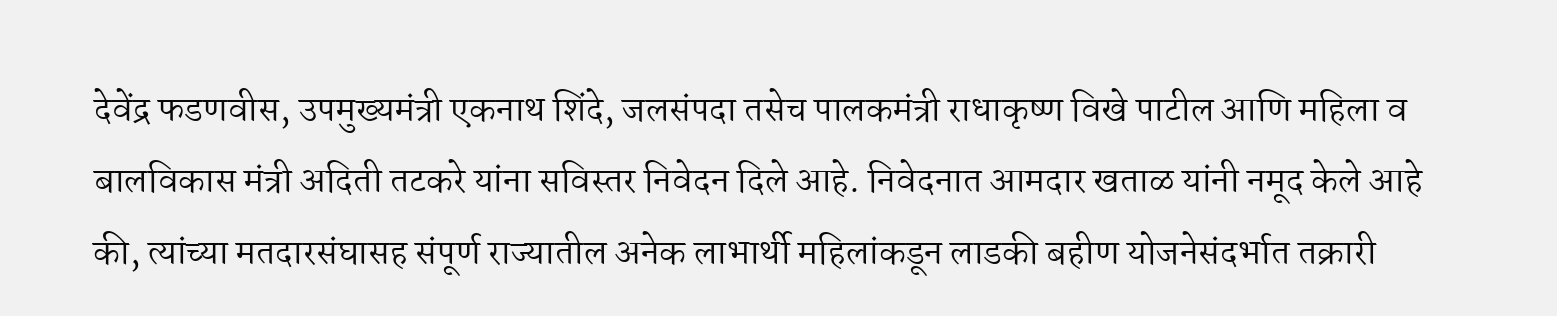देवेंद्र फडणवीस, उपमुख्यमंत्री एकनाथ शिंदे, जलसंपदा तसेच पालकमंत्री राधाकृष्ण विखे पाटील आणि महिला व बालविकास मंत्री अदिती तटकरे यांना सविस्तर निवेदन दिले आहे. निवेदनात आमदार खताळ यांनी नमूद केले आहे की, त्यांच्या मतदारसंघासह संपूर्ण राज्यातील अनेक लाभार्थी महिलांकडून लाडकी बहीण योजनेसंदर्भात तक्रारी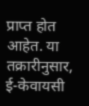प्राप्त होत आहेत. या तक्रारीनुसार, ई-केवायसी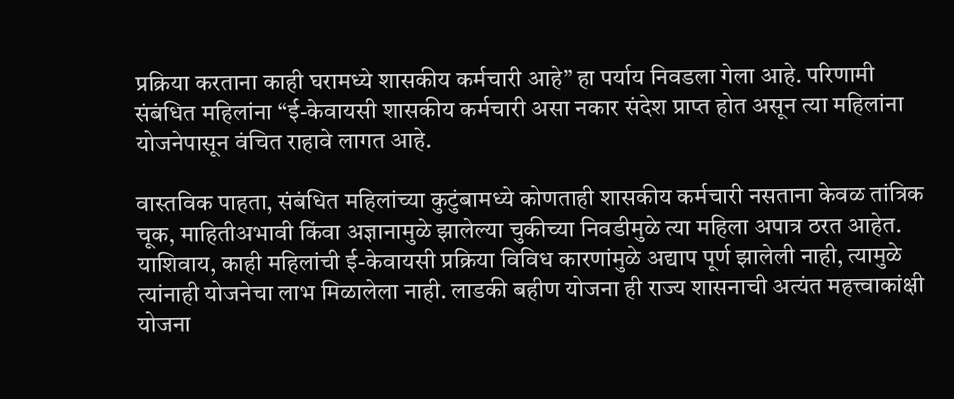प्रक्रिया करताना काही घरामध्ये शासकीय कर्मचारी आहे” हा पर्याय निवडला गेला आहे. परिणामी संबंधित महिलांना “ई-केवायसी शासकीय कर्मचारी असा नकार संदेश प्राप्त होत असून त्या महिलांना योजनेपासून वंचित राहावे लागत आहे.

वास्तविक पाहता, संबंधित महिलांच्या कुटुंबामध्ये कोणताही शासकीय कर्मचारी नसताना केवळ तांत्रिक चूक, माहितीअभावी किंवा अज्ञानामुळे झालेल्या चुकीच्या निवडीमुळे त्या महिला अपात्र ठरत आहेत. याशिवाय, काही महिलांची ई-केवायसी प्रक्रिया विविध कारणांमुळे अद्याप पूर्ण झालेली नाही, त्यामुळे त्यांनाही योजनेचा लाभ मिळालेला नाही. लाडकी बहीण योजना ही राज्य शासनाची अत्यंत महत्त्वाकांक्षी योजना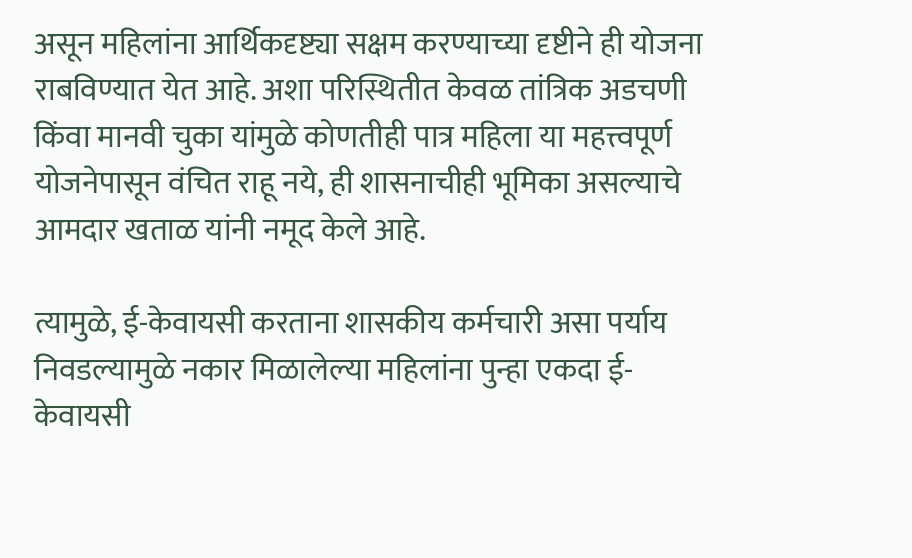असून महिलांना आर्थिकदृष्ट्या सक्षम करण्याच्या दृष्टीने ही योजना राबविण्यात येत आहे. अशा परिस्थितीत केवळ तांत्रिक अडचणी किंवा मानवी चुका यांमुळे कोणतीही पात्र महिला या महत्त्वपूर्ण योजनेपासून वंचित राहू नये, ही शासनाचीही भूमिका असल्याचे आमदार खताळ यांनी नमूद केले आहे.

त्यामुळे, ई-केवायसी करताना शासकीय कर्मचारी असा पर्याय निवडल्यामुळे नकार मिळालेल्या महिलांना पुन्हा एकदा ई-केवायसी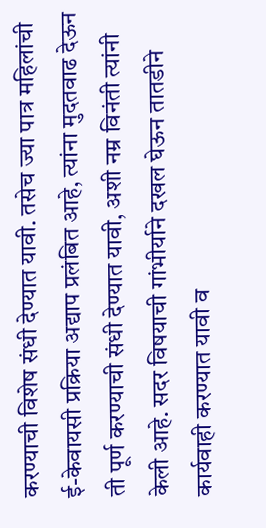करण्याची विशेष संधी देण्यात यावी. तसेच ज्या पात्र महिलांची ई-केवायसी प्रक्रिया अद्याप प्रलंबित आहे, त्यांना मुदतवाढ देऊन ती पूर्ण करण्याची संधी देण्यात यावी, अशी नम्र विनंती त्यांनी केली आहे. सदर विषयाची गांभीर्याने दखल घेऊन तातडीने कार्यवाही करण्यात यावी व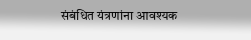संबंधित यंत्रणांना आवश्यक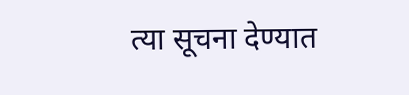त्या सूचना देण्यात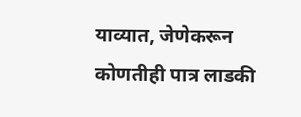याव्यात, जेणेकरून कोणतीही पात्र लाडकी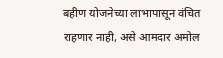बहीण योजनेच्या लाभापासून वंचित राहणार नाही, असे आमदार अमोल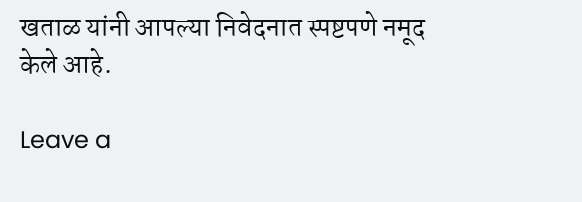खताळ यांनी आपल्या निवेदनात स्पष्टपणे नमूद केले आहे.

Leave a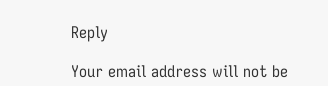Reply

Your email address will not be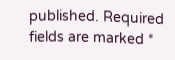published. Required fields are marked *